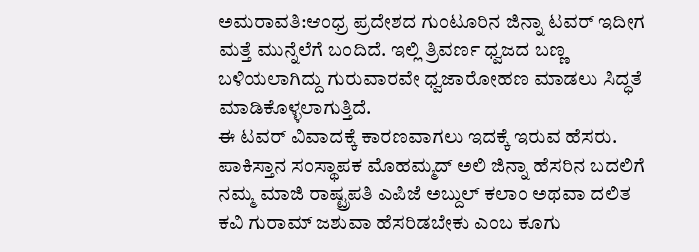ಅಮರಾವತಿ:ಆಂಧ್ರ ಪ್ರದೇಶದ ಗುಂಟೂರಿನ ಜಿನ್ನಾ ಟವರ್‌ ಇದೀಗ ಮತ್ತೆ ಮುನ್ನೆಲೆಗೆ ಬಂದಿದೆ. ಇಲ್ಲಿ ತ್ರಿವರ್ಣ ಧ್ವಜದ ಬಣ್ಣ ಬಳಿಯಲಾಗಿದ್ದು ಗುರುವಾರವೇ ಧ್ವಜಾರೋಹಣ ಮಾಡಲು ಸಿದ್ಧತೆ ಮಾಡಿಕೊಳ್ಳಲಾಗುತ್ತಿದೆ.
ಈ ಟವರ್‌ ವಿವಾದಕ್ಕೆ ಕಾರಣವಾಗಲು ಇದಕ್ಕೆ ಇರುವ ಹೆಸರು. ಪಾಕಿಸ್ತಾನ ಸಂಸ್ಥಾಪಕ ಮೊಹಮ್ಮದ್ ಅಲಿ ಜಿನ್ನಾ ಹೆಸರಿನ ಬದಲಿಗೆ ನಮ್ಮ ಮಾಜಿ ರಾಷ್ಟ್ರಪತಿ ಎಪಿಜೆ ಅಬ್ದುಲ್ ಕಲಾಂ ಅಥವಾ ದಲಿತ ಕವಿ ಗುರಾಮ್ ಜಶುವಾ ಹೆಸರಿಡಬೇಕು ಎಂಬ ಕೂಗು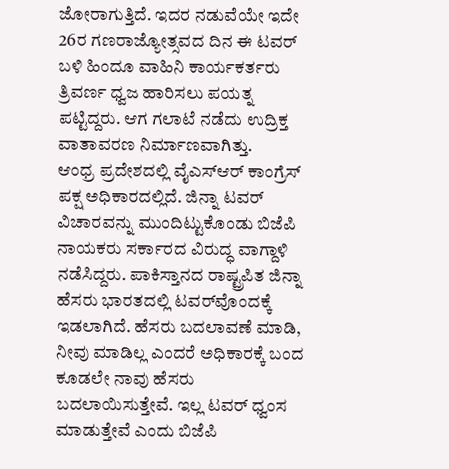ಜೋರಾಗುತ್ತಿದೆ. ಇದರ ನಡುವೆಯೇ ಇದೇ 26ರ ಗಣರಾಜ್ಯೋತ್ಸವದ ದಿನ ಈ ಟವರ್ ಬಳಿ ಹಿಂದೂ ವಾಹಿನಿ ಕಾರ್ಯಕರ್ತರು ತ್ರಿವರ್ಣ ಧ್ವಜ ಹಾರಿಸಲು ಪಯತ್ನ ಪಟ್ಟಿದ್ದರು. ಆಗ ಗಲಾಟೆ ನಡೆದು ಉದ್ರಿಕ್ತ ವಾತಾವರಣ ನಿರ್ಮಾಣವಾಗಿತ್ತು.
ಆಂಧ್ರ ಪ್ರದೇಶದಲ್ಲಿ ವೈಎಸ್‌ಆರ್ ಕಾಂಗ್ರೆಸ್ ಪಕ್ಷ ಅಧಿಕಾರದಲ್ಲಿದೆ. ಜಿನ್ನಾ ಟವರ್ ವಿಚಾರವನ್ನು ಮುಂದಿಟ್ಟುಕೊಂಡು ಬಿಜೆಪಿ ನಾಯಕರು ಸರ್ಕಾರದ ವಿರುದ್ಧ ವಾಗ್ದಾಳಿ ನಡೆಸಿದ್ದರು. ಪಾಕಿಸ್ತಾನದ ರಾಷ್ಟ್ರಪಿತ ಜಿನ್ನಾ ಹೆಸರು ಭಾರತದಲ್ಲಿ ಟವರ್‌ವೊಂದಕ್ಕೆ ಇಡಲಾಗಿದೆ. ಹೆಸರು ಬದಲಾವಣೆ ಮಾಡಿ, ನೀವು ಮಾಡಿಲ್ಲ ಎಂದರೆ ಅಧಿಕಾರಕ್ಕೆ ಬಂದ ಕೂಡಲೇ ನಾವು ಹೆಸರು ಬದಲಾಯಿಸುತ್ತೇವೆ. ಇಲ್ಲ ಟವರ್ ಧ್ವಂಸ ಮಾಡುತ್ತೇವೆ ಎಂದು ಬಿಜೆಪಿ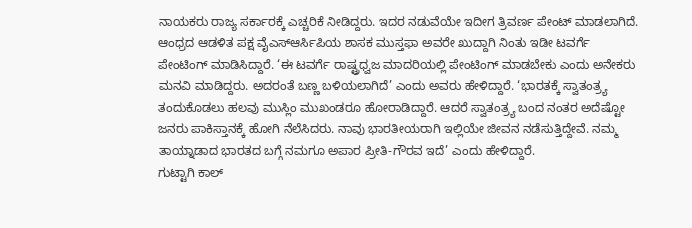ನಾಯಕರು ರಾಜ್ಯ ಸರ್ಕಾರಕ್ಕೆ ಎಚ್ಚರಿಕೆ ನೀಡಿದ್ದರು. ಇದರ ನಡುವೆಯೇ ಇದೀಗ ತ್ರಿವರ್ಣ ಪೇಂಟ್‌ ಮಾಡಲಾಗಿದೆ.
ಆಂಧ್ರದ ಆಡಳಿತ ಪಕ್ಷ ವೈಎಸ್ಆರ್ಸಿಪಿಯ ಶಾಸಕ ಮುಸ್ತಫಾ ಅವರೇ ಖುದ್ದಾಗಿ ನಿಂತು ಇಡೀ ಟವರ್ಗೆ ಪೇಂಟಿಂಗ್ ಮಾಡಿಸಿದ್ದಾರೆ. ‘ಈ ಟವರ್ಗೆ ರಾಷ್ಟ್ರಧ್ವಜ ಮಾದರಿಯಲ್ಲಿ ಪೇಂಟಿಂಗ್ ಮಾಡಬೇಕು ಎಂದು ಅನೇಕರು ಮನವಿ ಮಾಡಿದ್ದರು. ಅದರಂತೆ ಬಣ್ಣ ಬಳಿಯಲಾಗಿದೆ’ ಎಂದು ಅವರು ಹೇಳಿದ್ದಾರೆ. ‘ಭಾರತಕ್ಕೆ ಸ್ವಾತಂತ್ರ್ಯ ತಂದುಕೊಡಲು ಹಲವು ಮುಸ್ಲಿಂ ಮುಖಂಡರೂ ಹೋರಾಡಿದ್ದಾರೆ. ಆದರೆ ಸ್ವಾತಂತ್ರ್ಯ ಬಂದ ನಂತರ ಅದೆಷ್ಟೋ ಜನರು ಪಾಕಿಸ್ತಾನಕ್ಕೆ ಹೋಗಿ ನೆಲೆಸಿದರು. ನಾವು ಭಾರತೀಯರಾಗಿ ಇಲ್ಲಿಯೇ ಜೀವನ ನಡೆಸುತ್ತಿದ್ದೇವೆ. ನಮ್ಮ ತಾಯ್ನಾಡಾದ ಭಾರತದ ಬಗ್ಗೆ ನಮಗೂ ಅಪಾರ ಪ್ರೀತಿ-ಗೌರವ ಇದೆ’ ಎಂದು ಹೇಳಿದ್ದಾರೆ.
ಗುಟ್ಟಾಗಿ ಕಾಲ್‌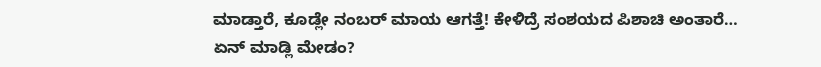ಮಾಡ್ತಾರೆ, ಕೂಡ್ಲೇ ನಂಬರ್‌ ಮಾಯ ಆಗತ್ತೆ! ಕೇಳಿದ್ರೆ ಸಂಶಯದ ಪಿಶಾಚಿ ಅಂತಾರೆ… ಏನ್‌ ಮಾಡ್ಲಿ ಮೇಡಂ?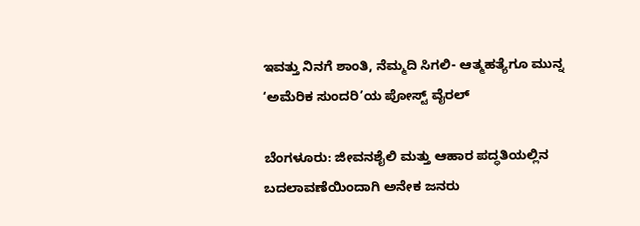ಇವತ್ತು ನಿನಗೆ ಶಾಂತಿ, ನೆಮ್ಮದಿ ಸಿಗಲಿ- ಆತ್ಮಹತ್ಯೆಗೂ ಮುನ್ನ ‘ಅಮೆರಿಕ ಸುಂದರಿ’ಯ ಪೋಸ್ಟ್‌ ವೈರಲ್‌

ಬೆಂಗಳೂರು: ಜೀವನಶೈಲಿ ಮತ್ತು ಆಹಾರ ಪದ್ಧತಿಯಲ್ಲಿನ ಬದಲಾವಣೆಯಿಂದಾಗಿ ಅನೇಕ ಜನರು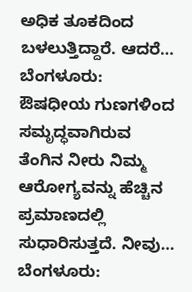ಅಧಿಕ ತೂಕದಿಂದ ಬಳಲುತ್ತಿದ್ದಾರೆ. ಆದರೆ…
ಬೆಂಗಳೂರು:  ಔಷಧೀಯ ಗುಣಗಳಿಂದ ಸಮೃದ್ಧವಾಗಿರುವ ತೆಂಗಿನ ನೀರು ನಿಮ್ಮ  ಆರೋಗ್ಯವನ್ನು ಹೆಚ್ಚಿನ ಪ್ರಮಾಣದಲ್ಲಿ ಸುಧಾರಿಸುತ್ತದೆ. ನೀವು…
ಬೆಂಗಳೂರು: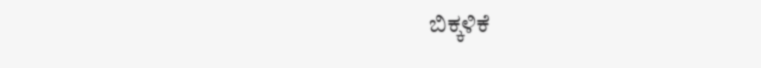ಬಿಕ್ಕಳಿಕೆ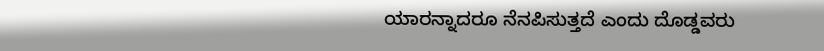ಯಾರನ್ನಾದರೂ ನೆನಪಿಸುತ್ತದೆ ಎಂದು ದೊಡ್ಡವರು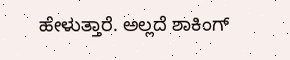ಹೇಳುತ್ತಾರೆ. ಅಲ್ಲದೆ ಶಾಕಿಂಗ್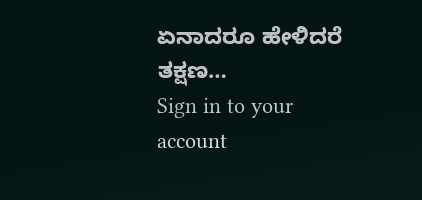ಏನಾದರೂ ಹೇಳಿದರೆ ತಕ್ಷಣ…
Sign in to your account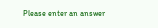Please enter an answer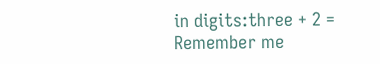in digits:three + 2 =
Remember me